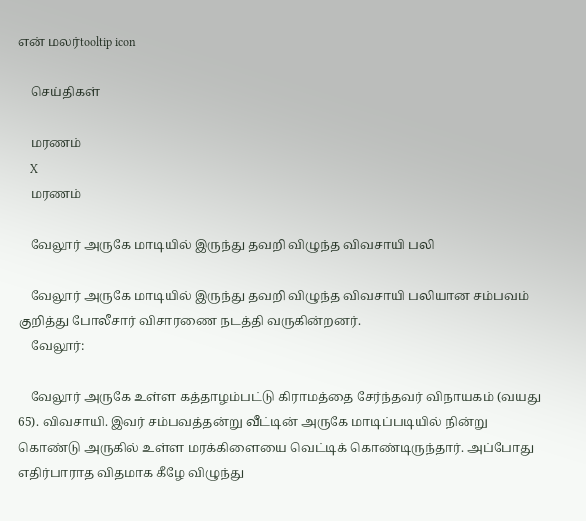என் மலர்tooltip icon

    செய்திகள்

    மரணம்
    X
    மரணம்

    வேலூர் அருகே மாடியில் இருந்து தவறி விழுந்த விவசாயி பலி

    வேலூர் அருகே மாடியில் இருந்து தவறி விழுந்த விவசாயி பலியான சம்பவம் குறித்து போலீசார் விசாரணை நடத்தி வருகின்றனர்.
    வேலூர்:

    வேலூர் அருகே உள்ள கத்தாழம்பட்டு கிராமத்தை சேர்ந்தவர் விநாயகம் (வயது 65). விவசாயி. இவர் சம்பவத்தன்று வீட்டின் அருகே மாடிப்படியில் நின்று கொண்டு அருகில் உள்ள மரக்கிளையை வெட்டிக் கொண்டிருந்தார். அப்போது எதிர்பாராத விதமாக கீழே விழுந்து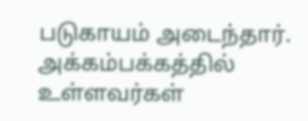படுகாயம் அடைந்தார். அக்கம்பக்கத்தில் உள்ளவர்கள்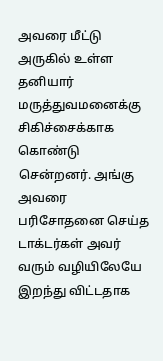அவரை மீட்டு அருகில் உள்ள தனியார் மருத்துவமனைக்கு சிகிச்சைக்காக கொண்டு சென்றனர். அங்கு அவரை பரிசோதனை செய்த டாக்டர்கள் அவர் வரும் வழியிலேயே இறந்து விட்டதாக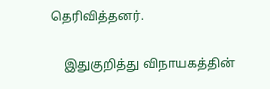தெரிவித்தனர்.

    இதுகுறித்து விநாயகத்தின்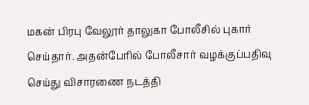மகன் பிரபு வேலூர் தாலுகா போலீசில் புகார் செய்தார். அதன்பேரில் போலீசார் வழக்குப்பதிவு செய்து விசாரணை நடத்தி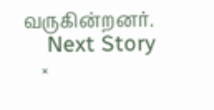வருகின்றனர்.
    Next Story
    ×